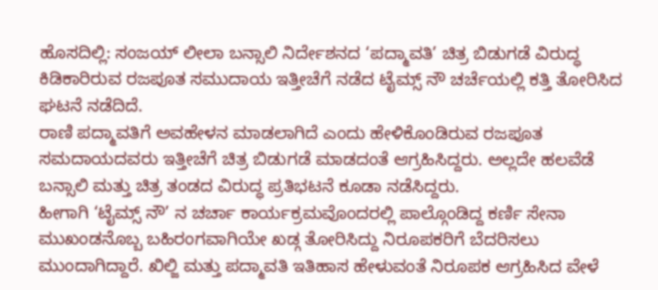ಹೊಸದಿಲ್ಲಿ: ಸಂಜಯ್ ಲೀಲಾ ಬನ್ಸಾಲಿ ನಿರ್ದೇಶನದ ‘ಪದ್ಮಾವತಿ’ ಚಿತ್ರ ಬಿಡುಗಡೆ ವಿರುದ್ಧ ಕಿಡಿಕಾರಿರುವ ರಜಪೂತ ಸಮುದಾಯ ಇತ್ತೀಚೆಗೆ ನಡೆದ ಟೈಮ್ಸ್ ನೌ ಚರ್ಚೆಯಲ್ಲಿ ಕತ್ತಿ ತೋರಿಸಿದ ಘಟನೆ ನಡೆದಿದೆ.
ರಾಣಿ ಪದ್ಮಾವತಿಗೆ ಅವಹೇಳನ ಮಾಡಲಾಗಿದೆ ಎಂದು ಹೇಳಿಕೊಂಡಿರುವ ರಜಪೂತ ಸಮದಾಯದವರು ಇತ್ತೀಚೆಗೆ ಚಿತ್ರ ಬಿಡುಗಡೆ ಮಾಡದಂತೆ ಆಗ್ರಹಿಸಿದ್ದರು. ಅಲ್ಲದೇ ಹಲವೆಡೆ ಬನ್ಸಾಲಿ ಮತ್ತು ಚಿತ್ರ ತಂಡದ ವಿರುದ್ಧ ಪ್ರತಿಭಟನೆ ಕೂಡಾ ನಡೆಸಿದ್ದರು.
ಹೀಗಾಗಿ ‘ಟೈಮ್ಸ್ ನೌ’ ನ ಚರ್ಚಾ ಕಾರ್ಯಕ್ರಮವೊಂದರಲ್ಲಿ ಪಾಲ್ಗೊಂಡಿದ್ದ ಕರ್ಣಿ ಸೇನಾ ಮುಖಂಡನೊಬ್ಬ ಬಹಿರಂಗವಾಗಿಯೇ ಖಡ್ಗ ತೋರಿಸಿದ್ದು ನಿರೂಪಕರಿಗೆ ಬೆದರಿಸಲು ಮುಂದಾಗಿದ್ದಾರೆ. ಖಿಲ್ಜಿ ಮತ್ತು ಪದ್ಮಾವತಿ ಇತಿಹಾಸ ಹೇಳುವಂತೆ ನಿರೂಪಕ ಆಗ್ರಹಿಸಿದ ವೇಳೆ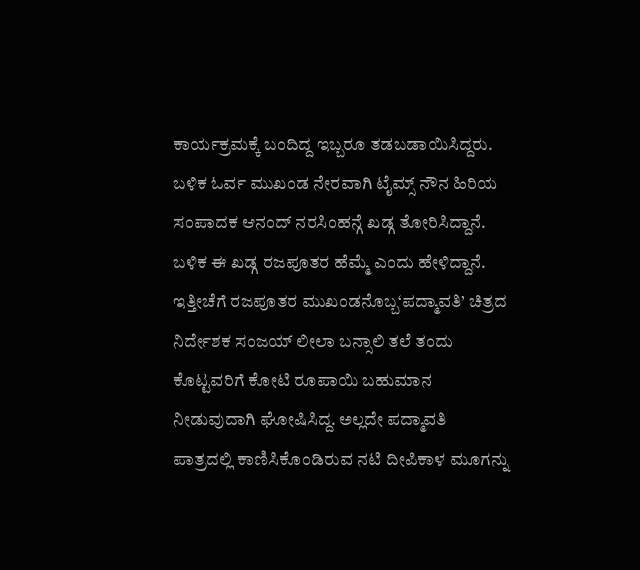ಕಾರ್ಯಕ್ರಮಕ್ಕೆ ಬಂದಿದ್ದ ಇಬ್ಬರೂ ತಡಬಡಾಯಿಸಿದ್ದರು.
ಬಳಿಕ ಓರ್ವ ಮುಖಂಡ ನೇರವಾಗಿ ಟೈಮ್ಸ್ ನೌನ ಹಿರಿಯ ಸಂಪಾದಕ ಆನಂದ್ ನರಸಿಂಹನ್ಗೆ ಖಡ್ಗ ತೋರಿಸಿದ್ದಾನೆ. ಬಳಿಕ ಈ ಖಡ್ಗ ರಜಪೂತರ ಹೆಮ್ಮೆ ಎಂದು ಹೇಳಿದ್ದಾನೆ.
ಇತ್ತೀಚೆಗೆ ರಜಪೂತರ ಮುಖಂಡನೊಬ್ಬ‘ಪದ್ಮಾವತಿ’ ಚಿತ್ರದ ನಿರ್ದೇಶಕ ಸಂಜಯ್ ಲೀಲಾ ಬನ್ಸಾಲಿ ತಲೆ ತಂದು ಕೊಟ್ಟವರಿಗೆ ಕೋಟಿ ರೂಪಾಯಿ ಬಹುಮಾನ ನೀಡುವುದಾಗಿ ಘೋಷಿಸಿದ್ದ. ಅಲ್ಲದೇ ಪದ್ಮಾವತಿ ಪಾತ್ರದಲ್ಲಿ ಕಾಣಿಸಿಕೊಂಡಿರುವ ನಟಿ ದೀಪಿಕಾಳ ಮೂಗನ್ನು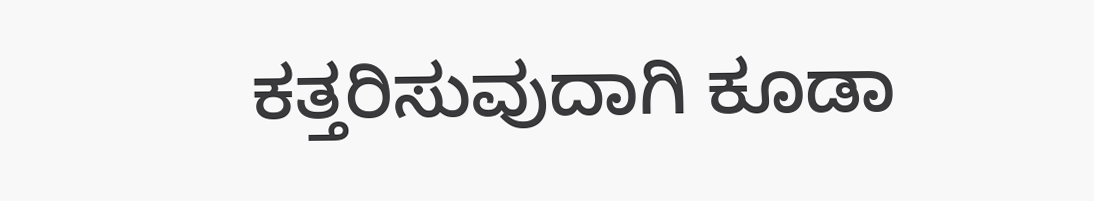ಕತ್ತರಿಸುವುದಾಗಿ ಕೂಡಾ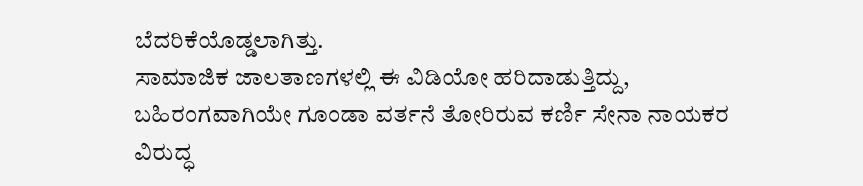ಬೆದರಿಕೆಯೊಡ್ಡಲಾಗಿತ್ತು.
ಸಾಮಾಜಿಕ ಜಾಲತಾಣಗಳಲ್ಲಿ ಈ ವಿಡಿಯೋ ಹರಿದಾಡುತ್ತಿದ್ದು, ಬಹಿರಂಗವಾಗಿಯೇ ಗೂಂಡಾ ವರ್ತನೆ ತೋರಿರುವ ಕರ್ಣಿ ಸೇನಾ ನಾಯಕರ ವಿರುದ್ಧ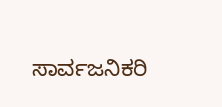ಸಾರ್ವಜನಿಕರಿ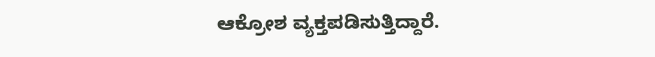ಆಕ್ರೋಶ ವ್ಯಕ್ತಪಡಿಸುತ್ತಿದ್ದಾರೆ.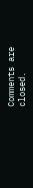Comments are closed.